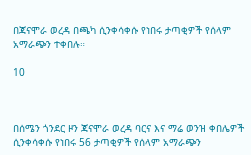በጃናሞራ ወረዳ በጫካ ሲንቀሳቀሱ የነበሩ ታጣቂዎች የሰላም አማራጭን ተቀበሉ።

10



በሰሜን ጎንደር ዞን ጃናሞራ ወረዳ ባርና እና ማሬ ወንዝ ቀበሌዎች ሲንቀሳቀሱ የነበሩ 56 ታጣቂዎች የሰላም አማራጭን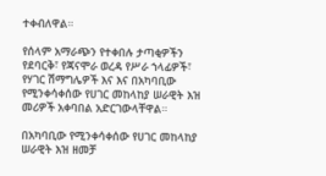ተቀብለዋል።

የሰላም አማራጭን የተቀበሉ ታጣቂዎችን የደባርቅ፣ የጃናሞራ ወረዳ የሥራ ኀላፊዎች፣ የሃገር ሽማግሌዎች እና እና በአካባቢው የሚንቀሳቀሰው የሀገር መከላከያ ሠራዊት እዝ መሪዎች አቀባበል አድርገውላቸዋል።

በአካባቢው የሚንቀሳቀሰው የሀገር መከላከያ ሠራዊት እዝ ዘመቻ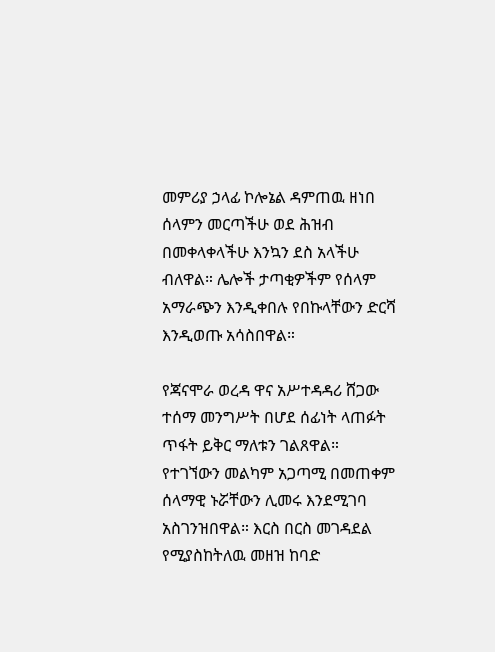መምሪያ ኃላፊ ኮሎኔል ዳምጠዉ ዘነበ ሰላምን መርጣችሁ ወደ ሕዝብ በመቀላቀላችሁ እንኳን ደስ አላችሁ ብለዋል። ሌሎች ታጣቂዎችም የሰላም አማራጭን እንዲቀበሉ የበኩላቸውን ድርሻ እንዲወጡ አሳስበዋል።

የጃናሞራ ወረዳ ዋና አሥተዳዳሪ ሸጋው ተሰማ መንግሥት በሆደ ሰፊነት ላጠፉት ጥፋት ይቅር ማለቱን ገልጸዋል። የተገኘውን መልካም አጋጣሚ በመጠቀም ሰላማዊ ኑሯቸውን ሊመሩ እንደሚገባ አስገንዝበዋል። እርስ በርስ መገዳደል የሚያስከትለዉ መዘዝ ከባድ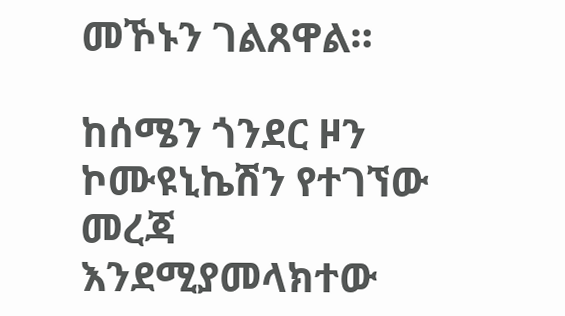መኾኑን ገልጸዋል።

ከሰሜን ጎንደር ዞን ኮሙዩኒኬሽን የተገኘው መረጃ እንደሚያመላክተው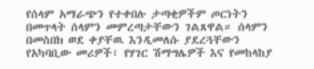የሰላም አማራጭን የተቀበሉ ታጣቂዎችም ጦርነትን በመጥላት ሰላምን መምረጣታቸውን ገልጸዋል። ሰላምን በመስበክ ወደ ቀያቸዉ እንዲመለሱ ያደረጓቸውን የአካባቢው መሪዎች፣ የሃገር ሽማግሌዎች እና የመከላከያ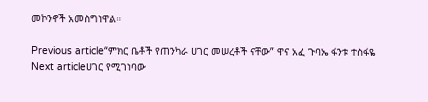መኮንኖች አመስግነዋል።

Previous article“ምክር ቤቶች የጠንካራ ሀገር መሠረቶች ናቸው” ዋና አፈ ጉባኤ ፋንቱ ተስፋዬ
Next articleሀገር የሚገነባው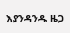እያንዳንዱ ዜጋ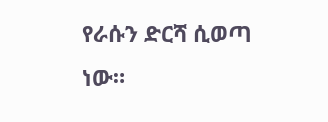የራሱን ድርሻ ሲወጣ ነው።